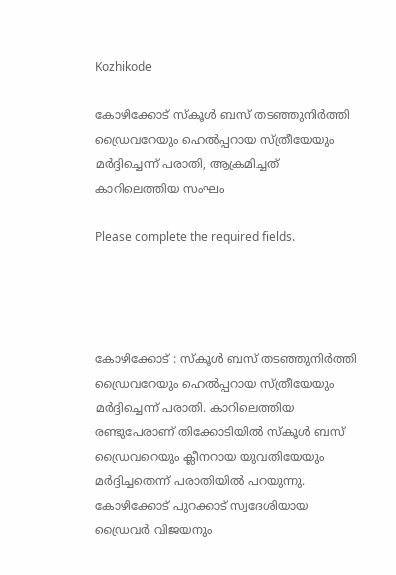Kozhikode

കോഴിക്കോട് സ്‌കൂള്‍ ബസ് തടഞ്ഞുനിര്‍ത്തി ഡ്രൈവറേയും ഹെല്‍പ്പറായ സ്ത്രീയേയും മര്‍ദ്ദിച്ചെന്ന് പരാതി, ആക്രമിച്ചത് കാറിലെത്തിയ സംഘം

Please complete the required fields.




കോഴിക്കോട് : സ്‌കൂള്‍ ബസ് തടഞ്ഞുനിര്‍ത്തി ഡ്രൈവറേയും ഹെല്‍പ്പറായ സ്ത്രീയേയും മര്‍ദ്ദിച്ചെന്ന് പരാതി. കാറിലെത്തിയ രണ്ടുപേരാണ് തിക്കോടിയില്‍ സ്‌കൂള്‍ ബസ് ഡ്രൈവറെയും ക്ലീനറായ യുവതിയേയും മര്‍ദ്ദിച്ചതെന്ന് പരാതിയില്‍ പറയുന്നു. കോഴിക്കോട് പുറക്കാട് സ്വദേശിയായ ഡ്രൈവര്‍ വിജയനും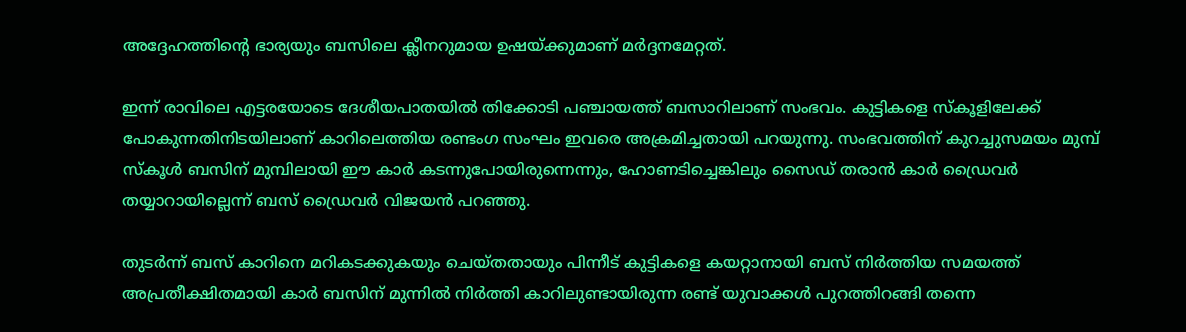അദ്ദേഹത്തിന്റെ ഭാര്യയും ബസിലെ ക്ലീനറുമായ ഉഷയ്ക്കുമാണ് മര്‍ദ്ദനമേറ്റത്.

ഇന്ന് രാവിലെ എട്ടരയോടെ ദേശീയപാതയില്‍ തിക്കോടി പഞ്ചായത്ത് ബസാറിലാണ് സംഭവം. കുട്ടികളെ സ്‌കൂളിലേക്ക് പോകുന്നതിനിടയിലാണ് കാറിലെത്തിയ രണ്ടംഗ സംഘം ഇവരെ അക്രമിച്ചതായി പറയുന്നു. സംഭവത്തിന് കുറച്ചുസമയം മുമ്പ് സ്‌കൂള്‍ ബസിന് മുമ്പിലായി ഈ കാര്‍ കടന്നുപോയിരുന്നെന്നും, ഹോണടിച്ചെങ്കിലും സൈഡ് തരാന്‍ കാര്‍ ഡ്രൈവര്‍ തയ്യാറായില്ലെന്ന് ബസ് ഡ്രൈവര്‍ വിജയന്‍ പറഞ്ഞു.

തുടര്‍ന്ന് ബസ് കാറിനെ മറികടക്കുകയും ചെയ്തതായും പിന്നീട് കുട്ടികളെ കയറ്റാനായി ബസ് നിര്‍ത്തിയ സമയത്ത് അപ്രതീക്ഷിതമായി കാര്‍ ബസിന് മുന്നില്‍ നിര്‍ത്തി കാറിലുണ്ടായിരുന്ന രണ്ട് യുവാക്കള്‍ പുറത്തിറങ്ങി തന്നെ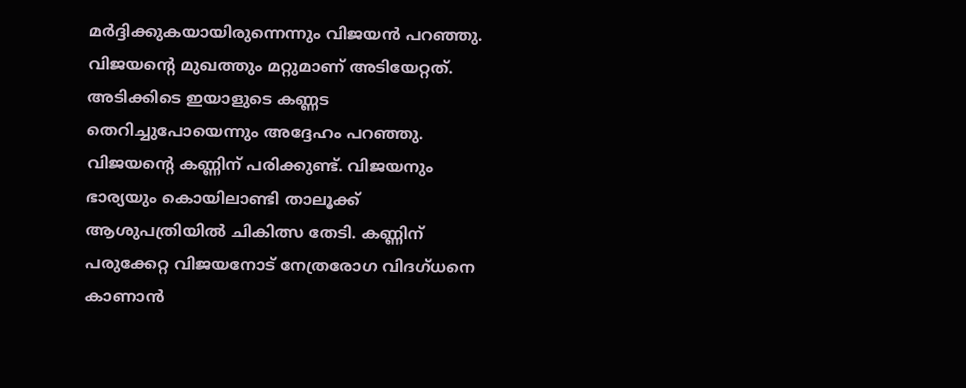മര്‍ദ്ദിക്കുകയായിരുന്നെന്നും വിജയന്‍ പറഞ്ഞു. വിജയന്റെ മുഖത്തും മറ്റുമാണ് അടിയേറ്റത്. അടിക്കിടെ ഇയാളുടെ കണ്ണട തെറിച്ചുപോയെന്നും അദ്ദേഹം പറഞ്ഞു. വിജയന്റെ കണ്ണിന് പരിക്കുണ്ട്. വിജയനും ഭാര്യയും കൊയിലാണ്ടി താലൂക്ക് ആശുപത്രിയില്‍ ചികിത്സ തേടി. കണ്ണിന് പരുക്കേറ്റ വിജയനോട് നേത്രരോഗ വിദഗ്ധനെ കാണാന്‍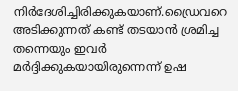നിര്‍ദേശിച്ചിരിക്കുകയാണ്.ഡ്രൈവറെ അടിക്കുന്നത് കണ്ട് തടയാന്‍ ശ്രമിച്ച തന്നെയും ഇവര്‍ മര്‍ദ്ദിക്കുകയായിരുന്നെന്ന് ഉഷ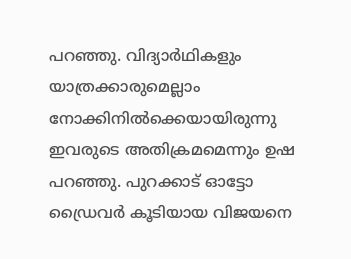പറഞ്ഞു. വിദ്യാര്‍ഥികളും യാത്രക്കാരുമെല്ലാം നോക്കിനില്‍ക്കെയായിരുന്നു ഇവരുടെ അതിക്രമമെന്നും ഉഷ പറഞ്ഞു. പുറക്കാട് ഓട്ടോ ഡ്രൈവര്‍ കൂടിയായ വിജയനെ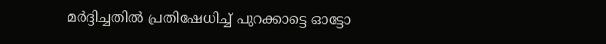മര്‍ദ്ദിച്ചതില്‍ പ്രതിഷേധിച്ച് പുറക്കാട്ടെ ഓട്ടോ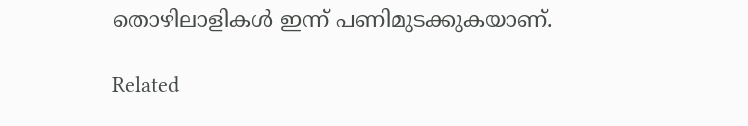തൊഴിലാളികള്‍ ഇന്ന് പണിമുടക്കുകയാണ്.

Related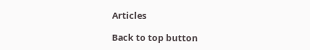Articles

Back to top button